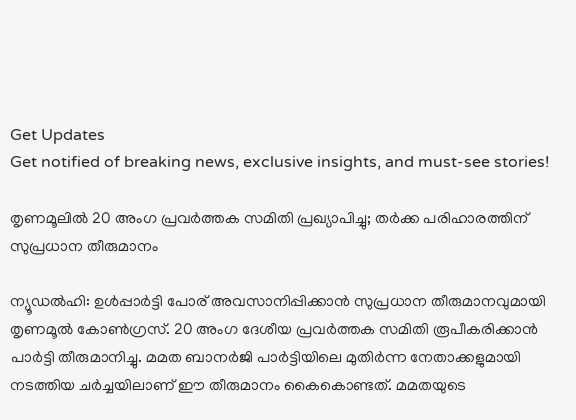Get Updates
Get notified of breaking news, exclusive insights, and must-see stories!

തൃണമൂലില്‍ 20 അംഗ പ്രവര്‍ത്തക സമിതി പ്രഖ്യാപിച്ചു; തര്‍ക്ക പരിഹാരത്തിന് സുപ്രധാന തീരുമാനം

ന്യൂഡല്‍ഹി: ഉള്‍പ്പാര്‍ട്ടി പോര് അവസാനിപ്പിക്കാന്‍ സുപ്രധാന തീരുമാനവുമായി തൃണമൂല്‍ കോണ്‍ഗ്രസ്. 20 അംഗ ദേശീയ പ്രവര്‍ത്തക സമിതി രൂപീകരിക്കാന്‍ പാര്‍ട്ടി തീരുമാനിച്ചു. മമത ബാനര്‍ജി പാര്‍ട്ടിയിലെ മുതിര്‍ന്ന നേതാക്കളുമായി നടത്തിയ ചര്‍ച്ചയിലാണ് ഈ തീരുമാനം കൈകൊണ്ടത്. മമതയുടെ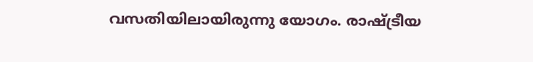വസതിയിലായിരുന്നു യോഗം. രാഷ്ട്രീയ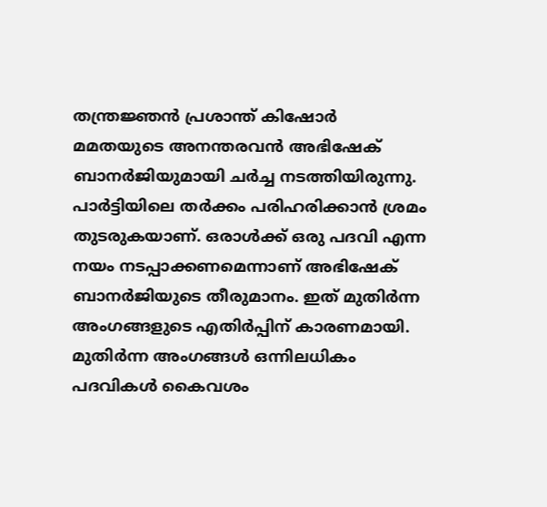തന്ത്രജ്ഞന്‍ പ്രശാന്ത് കിഷോര്‍ മമതയുടെ അനന്തരവന്‍ അഭിഷേക് ബാനര്‍ജിയുമായി ചര്‍ച്ച നടത്തിയിരുന്നു. പാര്‍ട്ടിയിലെ തര്‍ക്കം പരിഹരിക്കാന്‍ ശ്രമം തുടരുകയാണ്. ഒരാള്‍ക്ക് ഒരു പദവി എന്ന നയം നടപ്പാക്കണമെന്നാണ് അഭിഷേക് ബാനര്‍ജിയുടെ തീരുമാനം. ഇത് മുതിര്‍ന്ന അംഗങ്ങളുടെ എതിര്‍പ്പിന് കാരണമായി. മുതിര്‍ന്ന അംഗങ്ങള്‍ ഒന്നിലധികം പദവികള്‍ കൈവശം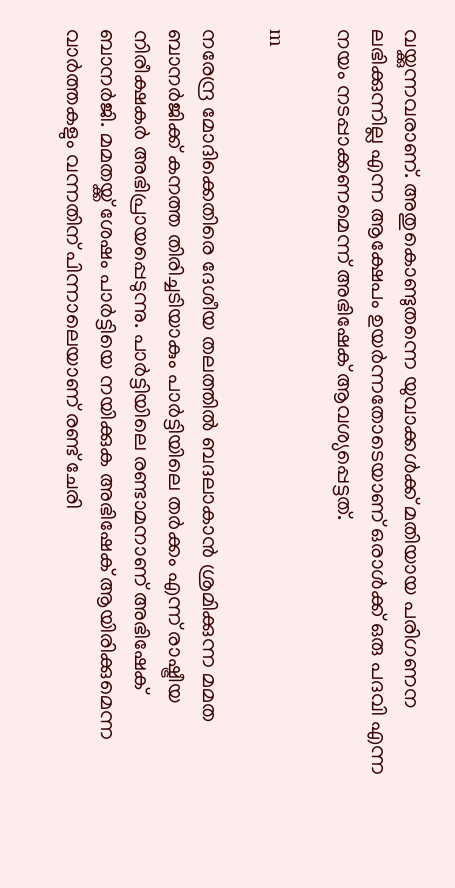വയ്ക്കുന്നവരാണ്. അതുകൊണ്ടുതന്നെ യുവാക്കള്‍ക്ക് മതിയായ പരിഗണന ലഭിക്കുന്നില്ല എന്ന ആക്ഷേപം ഉയര്‍ന്നതോടെയാണ് ഒരാള്‍ക്ക് ഒരു പദവി എന്ന നയം നടപ്പാക്കണമെന്ന് അഭിഷേക് ആവശ്യപ്പെട്ടത്.

m

നരേന്ദ്ര മോദിക്കെതിരെ ദേശീയ തലത്തില്‍ ബദലാകാന്‍ ശ്രമിക്കുന്ന മമത ബാനര്‍ജിക്ക് കനത്ത തിരിച്ചടിയാകും പാര്‍ട്ടിയിലെ തര്‍ക്കം എന്ന് രാഷ്ട്രീയ നിരീക്ഷകര്‍ അഭിപ്രായപ്പെടുന്നു. പാര്‍ട്ടിയിലെ രണ്ടാമനാണ് അഭിഷേക് ബാനര്‍ജി. മമതയ്ക്ക് ശേഷം പാര്‍ട്ടിയെ നയിക്കുക അഭിഷേക് ആയിരിക്കുമെന്ന വാര്‍ത്തകളും വന്നതിന് പിന്നാലെയാണ് രണ്ട് ചേരി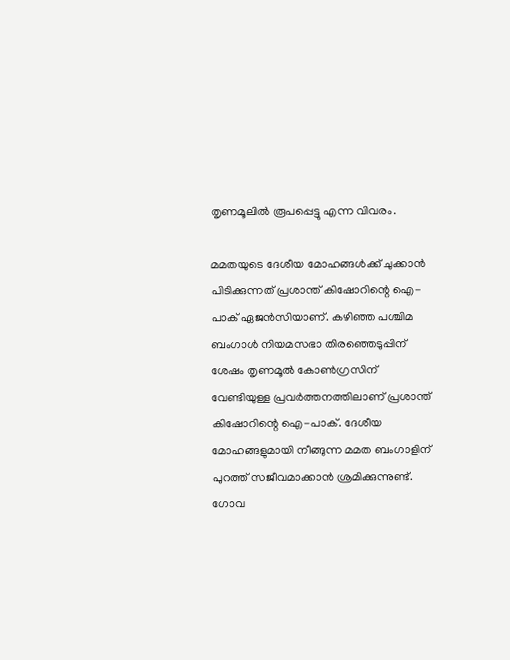തൃണമൂലില്‍ രൂപപ്പെട്ടു എന്ന വിവരം.

മമതയുടെ ദേശീയ മോഹങ്ങള്‍ക്ക് ചുക്കാന്‍ പിടിക്കുന്നത് പ്രശാന്ത് കിഷോറിന്റെ ഐ-പാക് ഏജന്‍സിയാണ്. കഴിഞ്ഞ പശ്ചിമ ബംഗാള്‍ നിയമസഭാ തിരഞ്ഞെടുപ്പിന് ശേഷം തൃണമൂല്‍ കോണ്‍ഗ്രസിന് വേണ്ടിയുള്ള പ്രവര്‍ത്തനത്തിലാണ് പ്രശാന്ത് കിഷോറിന്റെ ഐ-പാക്. ദേശീയ മോഹങ്ങളുമായി നീങ്ങുന്ന മമത ബംഗാളിന് പുറത്ത് സജീവമാക്കാന്‍ ശ്രമിക്കുന്നുണ്ട്. ഗോവ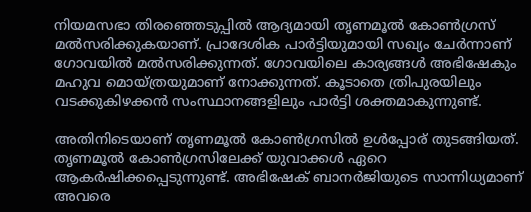നിയമസഭാ തിരഞ്ഞെടുപ്പില്‍ ആദ്യമായി തൃണമൂല്‍ കോണ്‍ഗ്രസ് മല്‍സരിക്കുകയാണ്. പ്രാദേശിക പാര്‍ട്ടിയുമായി സഖ്യം ചേര്‍ന്നാണ് ഗോവയില്‍ മല്‍സരിക്കുന്നത്. ഗോവയിലെ കാര്യങ്ങള്‍ അഭിഷേകും മഹുവ മൊയ്ത്രയുമാണ് നോക്കുന്നത്. കൂടാതെ ത്രിപുരയിലും വടക്കുകിഴക്കന്‍ സംസ്ഥാനങ്ങളിലും പാര്‍ട്ടി ശക്തമാകുന്നുണ്ട്.

അതിനിടെയാണ് തൃണമൂല്‍ കോണ്‍ഗ്രസില്‍ ഉള്‍പ്പോര് തുടങ്ങിയത്. തൃണമൂല്‍ കോണ്‍ഗ്രസിലേക്ക് യുവാക്കള്‍ ഏറെ ആകര്‍ഷിക്കപ്പെടുന്നുണ്ട്. അഭിഷേക് ബാനര്‍ജിയുടെ സാന്നിധ്യമാണ് അവരെ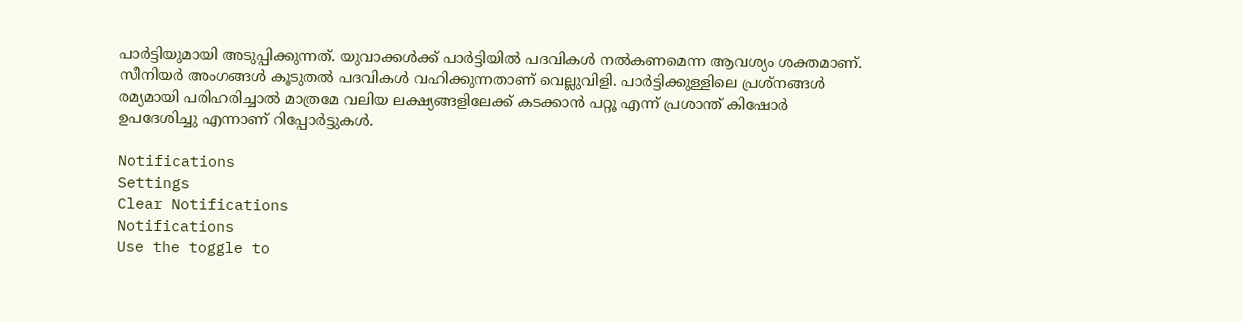പാര്‍ട്ടിയുമായി അടുപ്പിക്കുന്നത്. യുവാക്കള്‍ക്ക് പാര്‍ട്ടിയില്‍ പദവികള്‍ നല്‍കണമെന്ന ആവശ്യം ശക്തമാണ്. സീനിയര്‍ അംഗങ്ങള്‍ കൂടുതല്‍ പദവികള്‍ വഹിക്കുന്നതാണ് വെല്ലുവിളി. പാര്‍ട്ടിക്കുള്ളിലെ പ്രശ്‌നങ്ങള്‍ രമ്യമായി പരിഹരിച്ചാല്‍ മാത്രമേ വലിയ ലക്ഷ്യങ്ങളിലേക്ക് കടക്കാന്‍ പറ്റൂ എന്ന് പ്രശാന്ത് കിഷോര്‍ ഉപദേശിച്ചു എന്നാണ് റിപ്പോര്‍ട്ടുകള്‍.

Notifications
Settings
Clear Notifications
Notifications
Use the toggle to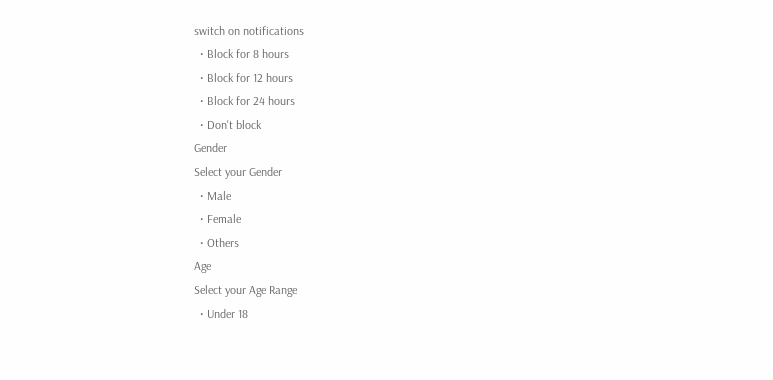switch on notifications
  • Block for 8 hours
  • Block for 12 hours
  • Block for 24 hours
  • Don't block
Gender
Select your Gender
  • Male
  • Female
  • Others
Age
Select your Age Range
  • Under 18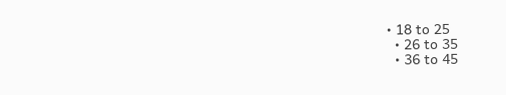• 18 to 25
  • 26 to 35
  • 36 to 45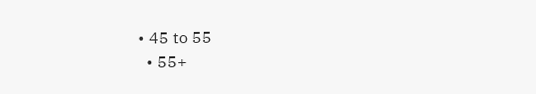• 45 to 55
  • 55+